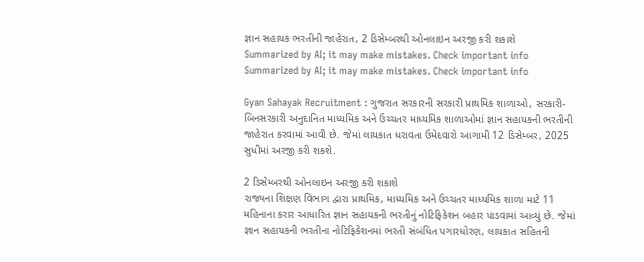જ્ઞાન સહાયક ભરતીની જાહેરાત, 2 ડિસેમ્બરથી ઓનલાઇન અરજી કરી શકાશે
Summarized by AI; it may make mistakes. Check important info
Summarized by AI; it may make mistakes. Check important info

Gyan Sahayak Recruitment : ગુજરાત સરકારની સરકારી પ્રાથમિક શાળાઓ, સરકારી-બિનસરકારી અનુદાનિત માધ્યમિક અને ઉચ્ચતર માધ્યમિક શાળાઓમાં જ્ઞાન સહાયકની ભરતીની જાહેરાત કરવામાં આવી છે. જેમાં લાયકાત ધરાવતા ઉમેદવારો આગામી 12 ડિસેમ્બર, 2025 સુધીમાં અરજી કરી શકશે.

2 ડિસેમ્બરથી ઓનલાઇન અરજી કરી શકાશે
રાજ્યના શિક્ષણ વિભાગ દ્વારા પ્રાથમિક, માધ્યમિક અને ઉચ્ચતર માધ્યમિક શાળા માટે 11 મહિનાના કરાર આધારિત જ્ઞાન સહાયકની ભરતીનું નોટિફિકેશન બહાર પાડવામાં આવ્યું છે. જેમાં જ્ઞાન સહાયકની ભરતીના નોટિફિકેશનમાં ભરતી સંબંધિત પગારધોરણ, લાયકાત સહિતની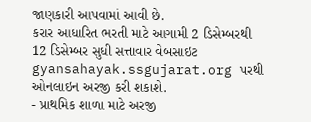જાણકારી આપવામાં આવી છે.
કરાર આધારિત ભરતી માટે આગામી 2 ડિસેમ્બરથી 12 ડિસેમ્બર સુધી સત્તાવાર વેબસાઇટ gyansahayak.ssgujarat.org પરથી ઓનલાઇન અરજી કરી શકાશે.
- પ્રાથમિક શાળા માટે અરજી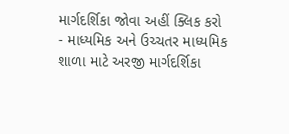માર્ગદર્શિકા જોવા અહીં ક્લિક કરો
- માધ્યમિક અને ઉચ્ચતર માધ્યમિક શાળા માટે અરજી માર્ગદર્શિકા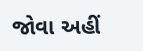જોવા અહીં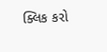ક્લિક કરો